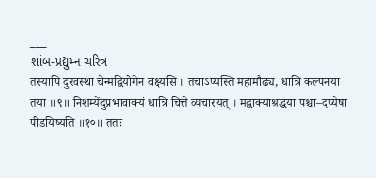___
શાંબ-પ્રદ્યુમ્ન ચરિત્ર
तस्यापि दुरवस्था चेन्मद्वियोगेन वक्ष्यसि । तचाऽप्यस्ति महामौढ्य, धात्रि कल्पनया तया ॥९॥ निशम्येंदुप्रभावाक्यं धात्रि चित्ते व्यचारयत् । मद्वाक्याश्रद्धया पश्चा–दप्येषा पीडयिष्यति ॥१०॥ ततः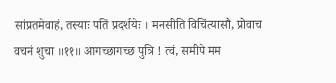सांप्रतमेवाहं, तस्याः पतिं प्रदर्शयेः । मनसीति विचिंत्यासौ, प्रोवाच वचनं शुचा ॥११॥ आगच्छागच्छ पुत्रि ! त्वं, समीपे मम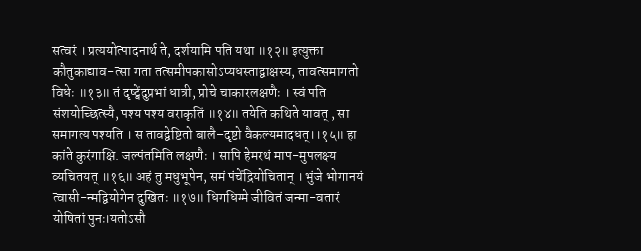सत्वरं । प्रत्ययोत्पादनार्थ ते, दर्शयामि पति यथा ॥१२॥ इत्युक्ता कौतुकाद्याव-त्सा गता तत्समीपकासोऽप्यधस्ताद्वाक्षस्य, तावत्समागतो विधेः ॥१३॥ तं दृष्ट्वेंदुप्रभां धात्री, प्रोचे चाकारलक्षणैः । स्वं पति संशयोच्छित्स्यै, पश्य पश्य वराकृतिं ॥१४॥ तयेति कथिते यावत् , सा समागत्य पश्यति । स तावद्वेष्टितो बालै–दृष्टो वैकल्यमादधत्।।१५॥ हा कांते कुरंगाक्षि. जल्पंतमिति लक्षणैः । सापि हेमरथं माप-मुपलक्ष्य व्यचितयत् ॥१६॥ अहं तु मधुभूपेन, समं पंचेंद्रियोचितान् । भुंजे भोगानयं त्वासी-न्मद्वियोगेन दुखितः ॥१७॥ धिगधिग्मे जीवितं जन्मा-वतारं योषितां पुनः।यतोऽसौ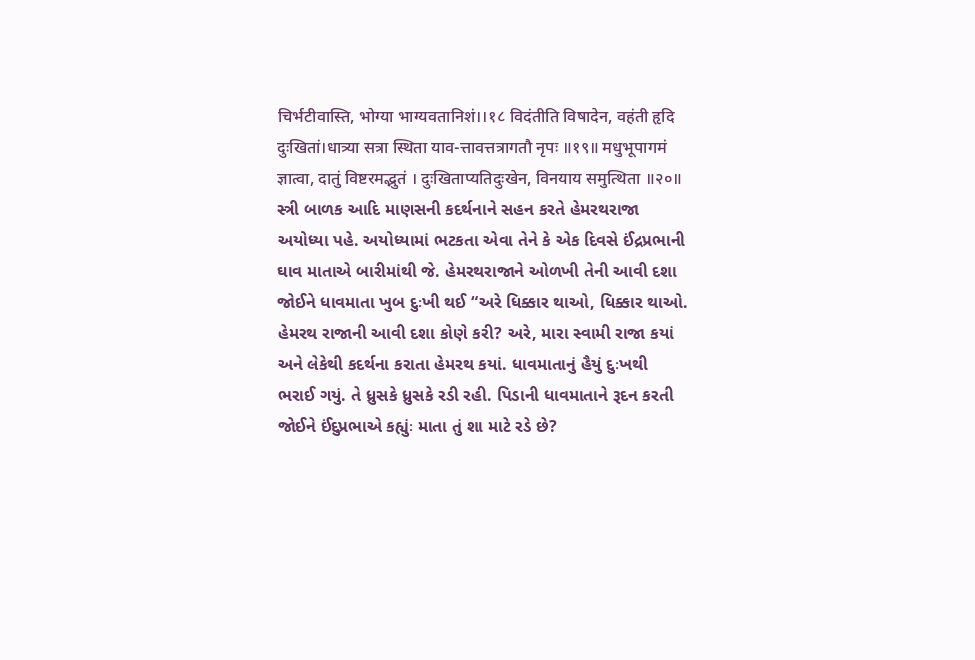चिर्भटीवास्ति, भोग्या भाग्यवतानिशं।।१८ विदंतीति विषादेन, वहंती हृदि दुःखितां।धात्र्या सत्रा स्थिता याव-त्तावत्तत्रागतौ नृपः ॥१९॥ मधुभूपागमं ज्ञात्वा, दातुं विष्टरमद्भुतं । दुःखिताप्यतिदुःखेन, विनयाय समुत्थिता ॥२०॥
સ્ત્રી બાળક આદિ માણસની કદર્થનાને સહન કરતે હેમરથરાજા અયોધ્યા પહે. અયોધ્યામાં ભટકતા એવા તેને કે એક દિવસે ઈંદ્રપ્રભાની ઘાવ માતાએ બારીમાંથી જે. હેમરથરાજાને ઓળખી તેની આવી દશા જોઈને ધાવમાતા ખુબ દુઃખી થઈ “અરે ધિક્કાર થાઓ, ધિક્કાર થાઓ. હેમરથ રાજાની આવી દશા કોણે કરી? અરે, મારા સ્વામી રાજા કયાં અને લેકેથી કદર્થના કરાતા હેમરથ કયાં. ધાવમાતાનું હૈયું દુઃખથી ભરાઈ ગયું. તે ધ્રુસકે ધ્રુસકે રડી રહી. પિડાની ધાવમાતાને રૂદન કરતી જોઈને ઈંદુપ્રભાએ કહ્યુંઃ માતા તું શા માટે રડે છે?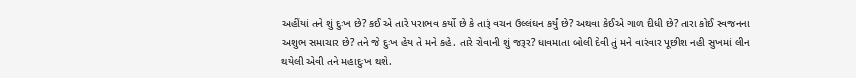અહીંયાં તને શું દુઃખ છે? કઈ એ તારે પરાભવ કર્યો છે કે તારૂં વચન ઉલ્લંઘન કર્યું છે? અથવા કેઈએ ગાળ દીધી છે? તારા કોઈ સ્વજનના અશુભ સમાચાર છે? તને જે દુઃખ હેય તે મને કહે. તારે રોવાની શું જરૂર? ધાવમાતા બોલી દેવી તું મને વારંવાર પૂછીશ નહી સુખમાં લીન થયેલી એવી તને મહાદુઃખ થશે.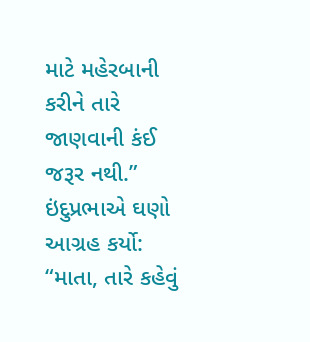માટે મહેરબાની કરીને તારે જાણવાની કંઈ જરૂર નથી.” ઇંદુપ્રભાએ ઘણો આગ્રહ કર્યો: “માતા, તારે કહેવું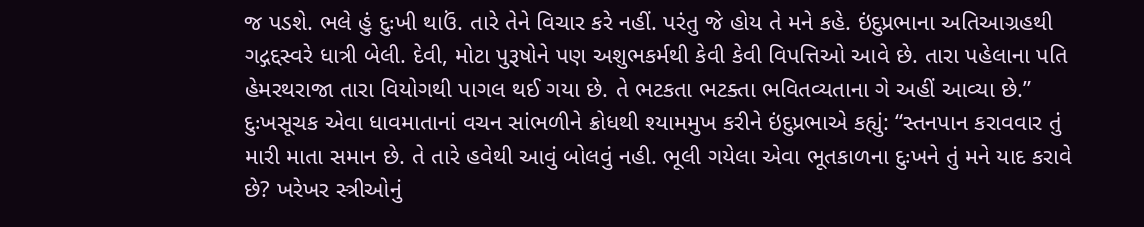જ પડશે. ભલે હું દુઃખી થાઉં. તારે તેને વિચાર કરે નહીં. પરંતુ જે હોય તે મને કહે. ઇંદુપ્રભાના અતિઆગ્રહથી ગદ્ગદ્દસ્વરે ધાત્રી બેલી. દેવી, મોટા પુરૂષોને પણ અશુભકર્મથી કેવી કેવી વિપત્તિઓ આવે છે. તારા પહેલાના પતિ હેમરથરાજા તારા વિયોગથી પાગલ થઈ ગયા છે. તે ભટકતા ભટક્તા ભવિતવ્યતાના ગે અહીં આવ્યા છે.” દુઃખસૂચક એવા ધાવમાતાનાં વચન સાંભળીને ક્રોધથી શ્યામમુખ કરીને ઇંદુપ્રભાએ કહ્યું: “સ્તનપાન કરાવવાર તું મારી માતા સમાન છે. તે તારે હવેથી આવું બોલવું નહી. ભૂલી ગયેલા એવા ભૂતકાળના દુઃખને તું મને યાદ કરાવે છે? ખરેખર સ્ત્રીઓનું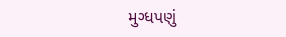મુગ્ધપણું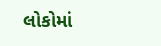લોકોમાં